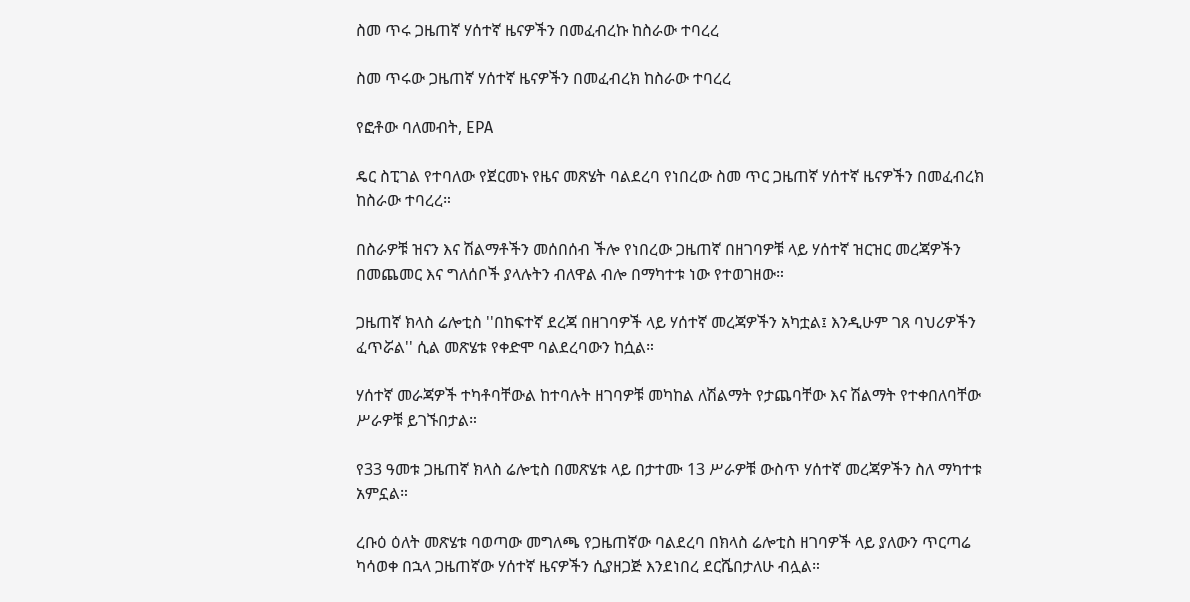ስመ ጥሩ ጋዜጠኛ ሃሰተኛ ዜናዎችን በመፈብረኩ ከስራው ተባረረ

ስመ ጥሩው ጋዜጠኛ ሃሰተኛ ዜናዎችን በመፈብረክ ከስራው ተባረረ

የፎቶው ባለመብት, EPA

ዴር ስፒገል የተባለው የጀርመኑ የዜና መጽሄት ባልደረባ የነበረው ስመ ጥር ጋዜጠኛ ሃሰተኛ ዜናዎችን በመፈብረክ ከስራው ተባረረ።

በስራዎቹ ዝናን እና ሽልማቶችን መሰበሰብ ችሎ የነበረው ጋዜጠኛ በዘገባዎቹ ላይ ሃሰተኛ ዝርዝር መረጃዎችን በመጨመር እና ግለሰቦች ያላሉትን ብለዋል ብሎ በማካተቱ ነው የተወገዘው።

ጋዜጠኛ ክላስ ሬሎቲስ ''በከፍተኛ ደረጃ በዘገባዎች ላይ ሃሰተኛ መረጃዎችን አካቷል፤ እንዲሁም ገጸ ባህሪዎችን ፈጥሯል'' ሲል መጽሄቱ የቀድሞ ባልደረባውን ከሷል።

ሃሰተኛ መራጃዎች ተካቶባቸውል ከተባሉት ዘገባዎቹ መካከል ለሽልማት የታጨባቸው እና ሽልማት የተቀበለባቸው ሥራዎቹ ይገኙበታል።

የ33 ዓመቱ ጋዜጠኛ ክላስ ሬሎቲስ በመጽሄቱ ላይ በታተሙ 13 ሥራዎቹ ውስጥ ሃሰተኛ መረጃዎችን ስለ ማካተቱ አምኗል።

ረቡዕ ዕለት መጽሄቱ ባወጣው መግለጫ የጋዜጠኛው ባልደረባ በክላስ ሬሎቲስ ዘገባዎች ላይ ያለውን ጥርጣሬ ካሳወቀ በኋላ ጋዜጠኛው ሃሰተኛ ዜናዎችን ሲያዘጋጅ እንደነበረ ደርሼበታለሁ ብሏል።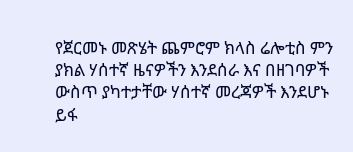የጀርመኑ መጽሄት ጨምሮም ክላስ ሬሎቲስ ምን ያክል ሃሰተኛ ዜናዎችን እንደሰራ እና በዘገባዎች ውስጥ ያካተታቸው ሃሰተኛ መረጃዎች እንደሆኑ ይፋ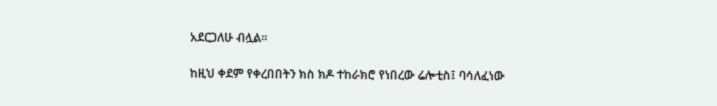አደርጋለሁ ብሏል።

ከዚህ ቀደም የቀረበበትን ክስ ክዶ ተከራክሮ የነበረው ሬሎቲስ፤ ባሳለፈነው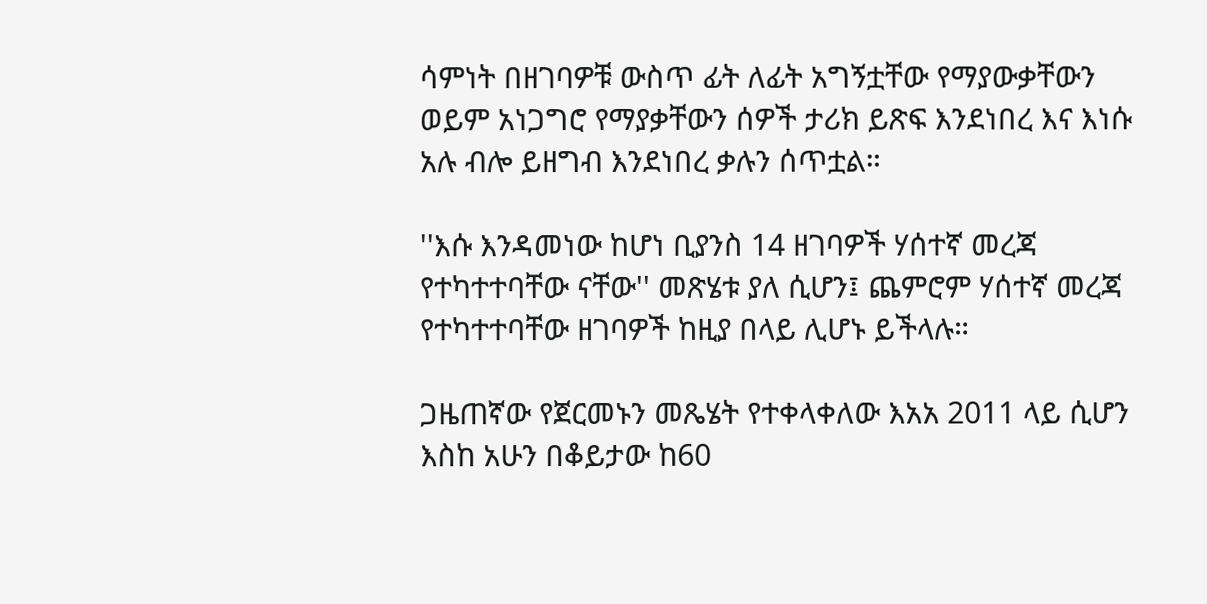ሳምነት በዘገባዎቹ ውስጥ ፊት ለፊት አግኝቷቸው የማያውቃቸውን ወይም አነጋግሮ የማያቃቸውን ሰዎች ታሪክ ይጽፍ እንደነበረ እና እነሱ አሉ ብሎ ይዘግብ እንደነበረ ቃሉን ሰጥቷል።

''እሱ እንዳመነው ከሆነ ቢያንስ 14 ዘገባዎች ሃሰተኛ መረጃ የተካተተባቸው ናቸው'' መጽሄቱ ያለ ሲሆን፤ ጨምሮም ሃሰተኛ መረጃ የተካተተባቸው ዘገባዎች ከዚያ በላይ ሊሆኑ ይችላሉ።

ጋዜጠኛው የጀርመኑን መጼሄት የተቀላቀለው እአአ 2011 ላይ ሲሆን እስከ አሁን በቆይታው ከ60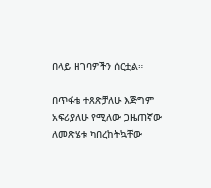በላይ ዘገባዎችን ሰርቷል።

በጥፋቴ ተጸጽቻለሁ እጅግም አፍሪያለሁ የሚለው ጋዜጠኛው ለመጽሄቱ ካበረከትኳቸው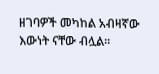ዘገባዎች መካከል አብዛኛው እውነት ናቸው ብሏል።